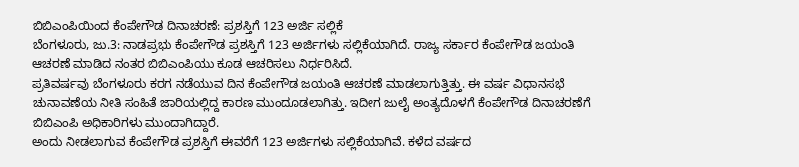ಬಿಬಿಎಂಪಿಯಿಂದ ಕೆಂಪೇಗೌಡ ದಿನಾಚರಣೆ: ಪ್ರಶಸ್ತಿಗೆ 123 ಅರ್ಜಿ ಸಲ್ಲಿಕೆ
ಬೆಂಗಳೂರು, ಜು.3: ನಾಡಪ್ರಭು ಕೆಂಪೇಗೌಡ ಪ್ರಶಸ್ತಿಗೆ 123 ಅರ್ಜಿಗಳು ಸಲ್ಲಿಕೆಯಾಗಿದೆ. ರಾಜ್ಯ ಸರ್ಕಾರ ಕೆಂಪೇಗೌಡ ಜಯಂತಿ ಆಚರಣೆ ಮಾಡಿದ ನಂತರ ಬಿಬಿಎಂಪಿಯು ಕೂಡ ಆಚರಿಸಲು ನಿರ್ಧರಿಸಿದೆ.
ಪ್ರತಿವರ್ಷವು ಬೆಂಗಳೂರು ಕರಗ ನಡೆಯುವ ದಿನ ಕೆಂಪೇಗೌಡ ಜಯಂತಿ ಆಚರಣೆ ಮಾಡಲಾಗುತ್ತಿತ್ತು. ಈ ವರ್ಷ ವಿಧಾನಸಭೆ ಚುನಾವಣೆಯ ನೀತಿ ಸಂಹಿತೆ ಜಾರಿಯಲ್ಲಿದ್ದ ಕಾರಣ ಮುಂದೂಡಲಾಗಿತ್ತು. ಇದೀಗ ಜುಲೈ ಅಂತ್ಯದೊಳಗೆ ಕೆಂಪೇಗೌಡ ದಿನಾಚರಣೆಗೆ ಬಿಬಿಎಂಪಿ ಅಧಿಕಾರಿಗಳು ಮುಂದಾಗಿದ್ದಾರೆ.
ಅಂದು ನೀಡಲಾಗುವ ಕೆಂಪೇಗೌಡ ಪ್ರಶಸ್ತಿಗೆ ಈವರೆಗೆ 123 ಅರ್ಜಿಗಳು ಸಲ್ಲಿಕೆಯಾಗಿವೆ. ಕಳೆದ ವರ್ಷದ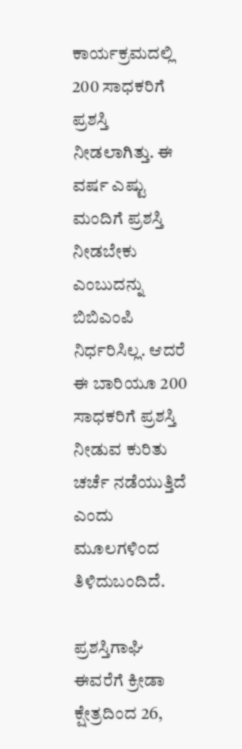ಕಾರ್ಯಕ್ರಮದಲ್ಲಿ 200 ಸಾಧಕರಿಗೆ ಪ್ರಶಸ್ತಿ ನೀಡಲಾಗಿತ್ತು. ಈ ವರ್ಷ ಎಷ್ಟು ಮಂದಿಗೆ ಪ್ರಶಸ್ತಿ ನೀಡಬೇಕು ಎಂಬುದನ್ನು ಬಿಬಿಎಂಪಿ ನಿರ್ಧರಿಸಿಲ್ಲ. ಆದರೆ ಈ ಬಾರಿಯೂ 200 ಸಾಧಕರಿಗೆ ಪ್ರಶಸ್ತಿ ನೀಡುವ ಕುರಿತು ಚರ್ಚೆ ನಡೆಯುತ್ತಿದೆ ಎಂದು ಮೂಲಗಳಿಂದ ತಿಳಿದುಬಂದಿದೆ.

ಪ್ರಶಸ್ತಿಗಾಘಿ ಈವರೆಗೆ ಕ್ರೀಡಾ ಕ್ಷೇತ್ರದಿಂದ 26,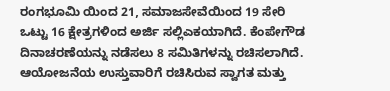ರಂಗಭೂಮಿ ಯಿಂದ 21, ಸಮಾಜಸೇವೆಯಿಂದ 19 ಸೇರಿ ಒಟ್ಟು 16 ಕ್ಷೇತ್ರಗಳಿಂದ ಅರ್ಜಿ ಸಲ್ಲಿಎಕಯಾಗಿದೆ. ಕೆಂಪೇಗೌಡ ದಿನಾಚರಣೆಯನ್ನು ನಡೆಸಲು 8 ಸಮಿತಿಗಳನ್ನು ರಚಿಸಲಾಗಿದೆ. ಆಯೋಜನೆಯ ಉಸ್ತುವಾರಿಗೆ ರಚಿಸಿರುವ ಸ್ವಾಗತ ಮತ್ತು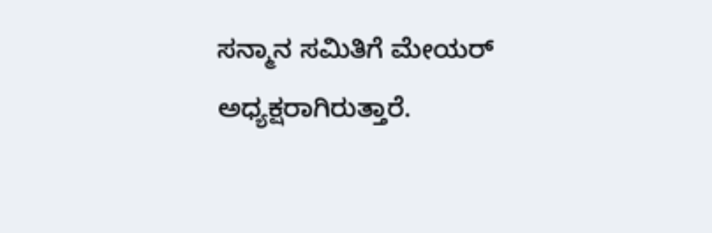ಸನ್ಮಾನ ಸಮಿತಿಗೆ ಮೇಯರ್ ಅಧ್ಯಕ್ಷರಾಗಿರುತ್ತಾರೆ.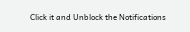Click it and Unblock the Notifications